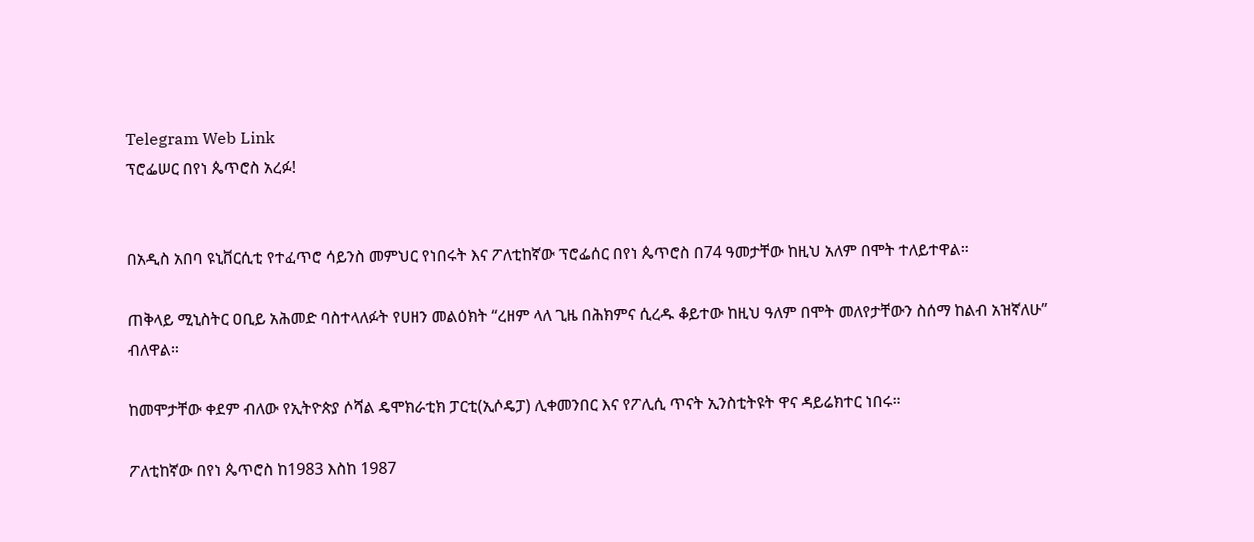Telegram Web Link
ፕሮፌሠር በየነ ጴጥሮስ አረፉ!


በአዲስ አበባ ዩኒቨርሲቲ የተፈጥሮ ሳይንስ መምህር የነበሩት እና ፖለቲከኛው ፕሮፌሰር በየነ ጴጥሮስ በ74 ዓመታቸው ከዚህ አለም በሞት ተለይተዋል።

ጠቅላይ ሚኒስትር ዐቢይ አሕመድ ባስተላለፉት የሀዘን መልዕክት “ረዘም ላለ ጊዜ በሕክምና ሲረዱ ቆይተው ከዚህ ዓለም በሞት መለየታቸውን ስሰማ ከልብ አዝኛለሁ” ብለዋል።

ከመሞታቸው ቀደም ብለው የኢትዮጵያ ሶሻል ዴሞክራቲክ ፓርቲ(ኢሶዴፓ) ሊቀመንበር እና የፖሊሲ ጥናት ኢንስቲትዩት ዋና ዳይሬክተር ነበሩ።

ፖለቲከኛው በየነ ጴጥሮስ ከ1983 እስከ 1987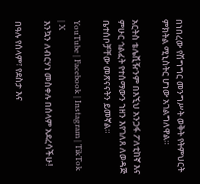በነበረው የሽግግር መንግሥት ወቅት የትምህርት ምክትል ሚኒስትር ሆነው አገልግለዋል።

አርትስ ቴሌቪዥንም በእኚህ አንጋፋ ፖለቲከኛ እና ምሁር ኅልፈት የተሰማውን ኀዘን እየገለጸ ለወዳጅ ቤተሰቦቻቸው መጽናናትን ይመኛል።

YouTube | Facebook | Instagram | TikTok | X
እንኳን ለብርሃነ መስቀሉ በሰላም አደረሳችሁ!

በዓሉ የሰላም፣ የደስታ እና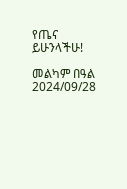የጤና ይሁንላችሁ!

መልካም በዓል
2024/09/28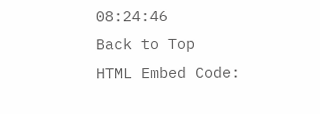08:24:46
Back to Top
HTML Embed Code: